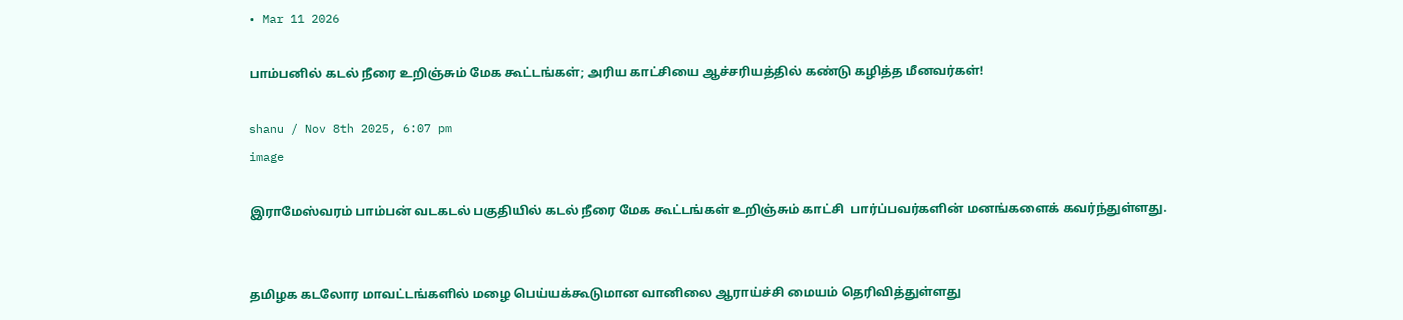• Mar 11 2026

பாம்பனில் கடல் நீரை உறிஞ்சும் மேக கூட்டங்கள்; அரிய காட்சியை ஆச்சரியத்தில் கண்டு கழித்த மீனவர்கள்!

shanu / Nov 8th 2025, 6:07 pm
image

இராமேஸ்வரம் பாம்பன் வடகடல் பகுதியில் கடல் நீரை மேக கூட்டங்கள் உறிஞ்சும் காட்சி  பார்ப்பவர்களின் மனங்களைக் கவர்ந்துள்ளது.


தமிழக கடலோர மாவட்டங்களில் மழை பெய்யக்கூடுமான வானிலை ஆராய்ச்சி மையம் தெரிவித்துள்ளது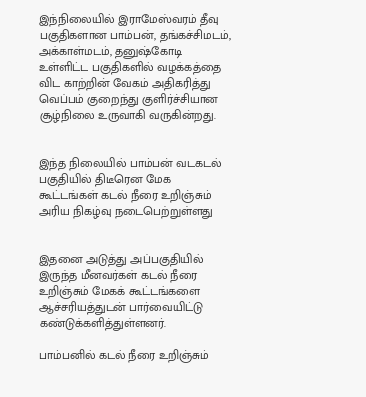இந்நிலையில் இராமேஸ்வரம் தீவு பகுதிகளான பாம்பன், தங்கச்சிமடம், அக்காள்மடம், தனுஷ்கோடி உள்ளிட்ட பகுதிகளில் வழக்கத்தை விட காற்றின் வேகம் அதிகரித்து வெப்பம் குறைந்து குளிர்ச்சியான சூழ்நிலை உருவாகி வருகின்றது.


இந்த நிலையில் பாம்பன் வடகடல் பகுதியில் திடீரென மேக கூட்டங்கள் கடல் நீரை உறிஞ்சும் அரிய நிகழ்வு நடைபெற்றுள்ளது


இதனை அடுத்து அப்பகுதியில் இருந்த மீனவர்கள் கடல் நீரை உறிஞ்சும் மேகக் கூட்டங்களை ஆச்சரியத்துடன் பார்வையிட்டு கண்டுக்களித்துள்ளனர்.

பாம்பனில் கடல் நீரை உறிஞ்சும்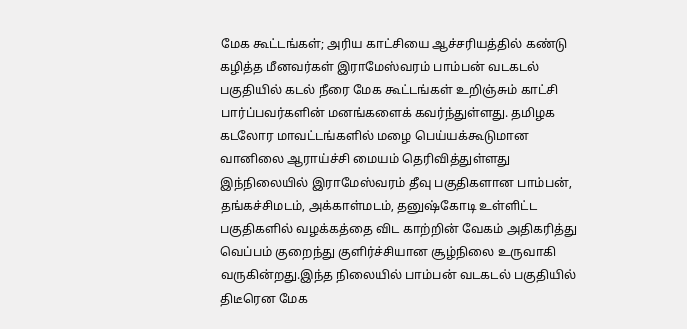மேக கூட்டங்கள்; அரிய காட்சியை ஆச்சரியத்தில் கண்டு கழித்த மீனவர்கள் இராமேஸ்வரம் பாம்பன் வடகடல் பகுதியில் கடல் நீரை மேக கூட்டங்கள் உறிஞ்சும் காட்சி  பார்ப்பவர்களின் மனங்களைக் கவர்ந்துள்ளது. தமிழக கடலோர மாவட்டங்களில் மழை பெய்யக்கூடுமான வானிலை ஆராய்ச்சி மையம் தெரிவித்துள்ளது இந்நிலையில் இராமேஸ்வரம் தீவு பகுதிகளான பாம்பன், தங்கச்சிமடம், அக்காள்மடம், தனுஷ்கோடி உள்ளிட்ட பகுதிகளில் வழக்கத்தை விட காற்றின் வேகம் அதிகரித்து வெப்பம் குறைந்து குளிர்ச்சியான சூழ்நிலை உருவாகி வருகின்றது.இந்த நிலையில் பாம்பன் வடகடல் பகுதியில் திடீரென மேக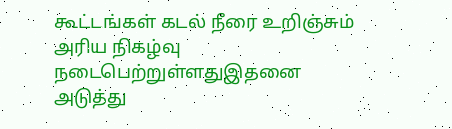கூட்டங்கள் கடல் நீரை உறிஞ்சும் அரிய நிகழ்வு நடைபெற்றுள்ளதுஇதனை அடுத்து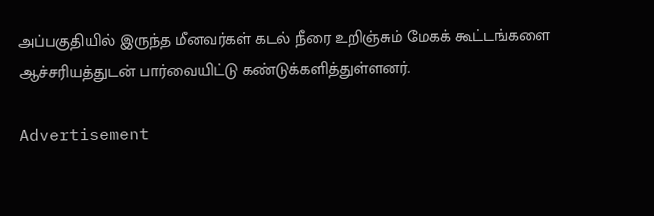அப்பகுதியில் இருந்த மீனவர்கள் கடல் நீரை உறிஞ்சும் மேகக் கூட்டங்களை ஆச்சரியத்துடன் பார்வையிட்டு கண்டுக்களித்துள்ளனர்.

Advertisement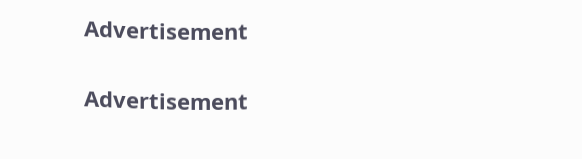Advertisement

Advertisement